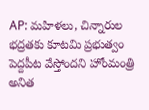AP: మహిళలు, చిన్నారుల భద్రతకు కూటమి ప్రభుత్వం పెద్దపీట వేస్తోందని హోంమంత్రి అనిత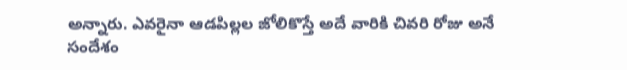అన్నారు. ఎవరైనా ఆడపిల్లల జోలికొస్తే అదే వారికి చివరి రోజు అనే సందేశం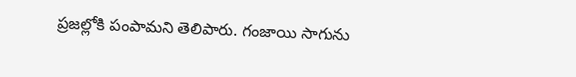ప్రజల్లోకి పంపామని తెలిపారు. గంజాయి సాగును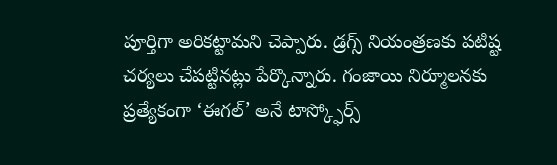పూర్తిగా అరికట్టామని చెప్పారు. డ్రగ్స్ నియంత్రణకు పటిష్ట చర్యలు చేపట్టినట్లు పేర్కొన్నారు. గంజాయి నిర్మూలనకు ప్రత్యేకంగా ‘ఈగల్’ అనే టాస్క్ఫోర్స్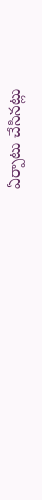ఏర్పాటు చేసినట్లు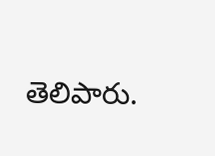తెలిపారు.